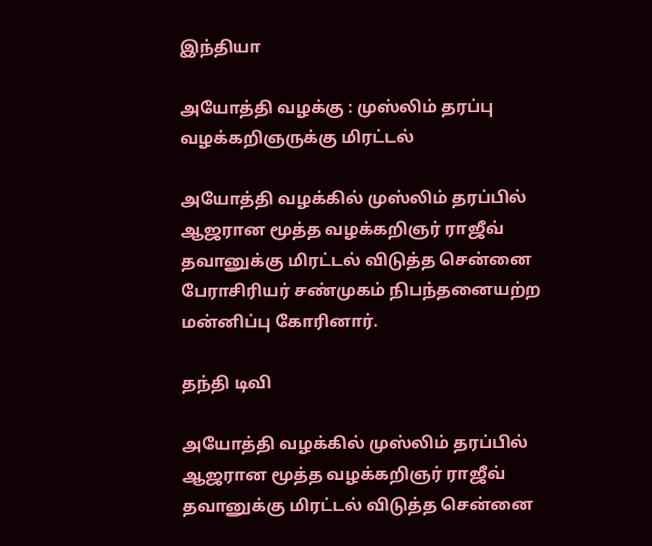இந்தியா

அயோத்தி வழக்கு : முஸ்லிம் தரப்பு வழக்கறிஞருக்கு மிரட்டல்

அயோத்தி வழக்கில் முஸ்லிம் தரப்பில் ஆஜரான மூத்த வழக்கறிஞர் ராஜீவ் தவானுக்கு மிரட்டல் விடுத்த சென்னை பேராசிரியர் சண்முகம் நிபந்தனையற்ற மன்னிப்பு கோரினார்.

தந்தி டிவி

அயோத்தி வழக்கில் முஸ்லிம் தரப்பில் ஆஜரான மூத்த வழக்கறிஞர் ராஜீவ் தவானுக்கு மிரட்டல் விடுத்த சென்னை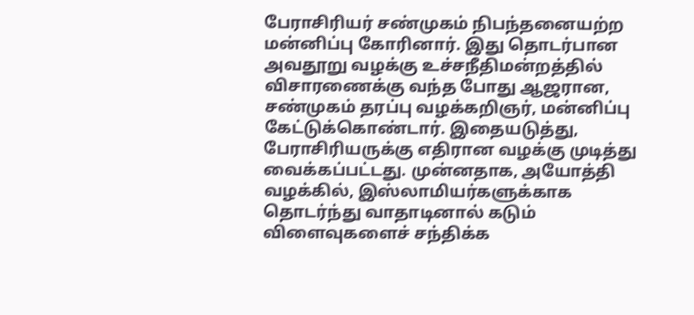பேராசிரியர் சண்முகம் நிபந்தனையற்ற மன்னிப்பு கோரினார். இது தொடர்பான அவதூறு வழக்கு உச்சநீதிமன்றத்தில் விசாரணைக்கு வந்த போது ஆஜரான, சண்முகம் தரப்பு வழக்கறிஞர், மன்னிப்பு கேட்டுக்கொண்டார். இதையடுத்து, பேராசிரியருக்கு எதிரான வழக்கு முடித்து வைக்கப்பட்டது. முன்னதாக, அயோத்தி வழக்கில், இஸ்லாமியர்களுக்காக தொடர்ந்து வாதாடினால் கடும் விளைவுகளைச் சந்திக்க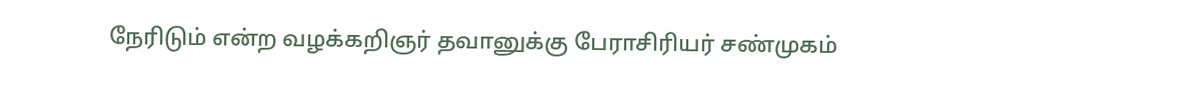நேரிடும் என்ற வழக்கறிஞர் தவானுக்கு பேராசிரியர் சண்முகம்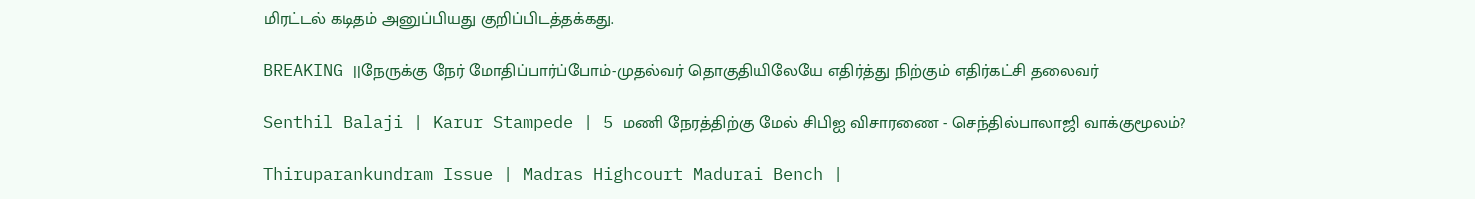மிரட்டல் கடிதம் அனுப்பியது குறிப்பிடத்தக்கது.

BREAKING ||நேருக்கு நேர் மோதிப்பார்ப்போம்-முதல்வர் தொகுதியிலேயே எதிர்த்து நிற்கும் எதிர்கட்சி தலைவர்

Senthil Balaji | Karur Stampede | 5 மணி நேரத்திற்கு மேல் சிபிஐ விசாரணை - செந்தில்பாலாஜி வாக்குமூலம்?

Thiruparankundram Issue | Madras Highcourt Madurai Bench |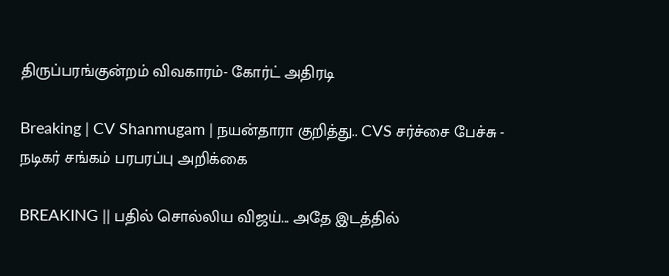திருப்பரங்குன்றம் விவகாரம்- கோர்ட் அதிரடி

Breaking | CV Shanmugam | நயன்தாரா குறித்து.. CVS சர்ச்சை பேச்சு - நடிகர் சங்கம் பரபரப்பு அறிக்கை

BREAKING || பதில் சொல்லிய விஜய்... அதே இடத்தில்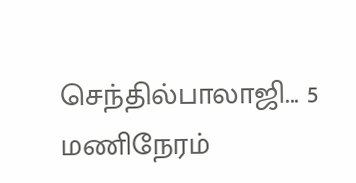செந்தில்பாலாஜி... 5 மணிநேரம்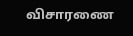விசாரணை